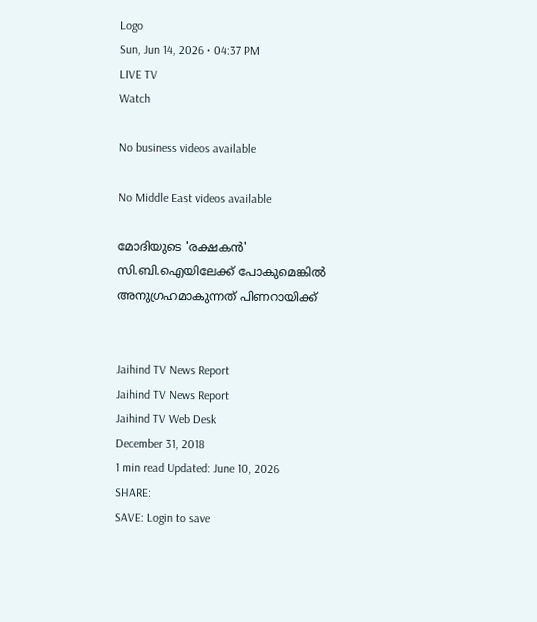Logo
Sun, Jun 14, 2026 • 04:37 PM
LIVE TV
Watch

No business videos available

No Middle East videos available

മോദിയുടെ 'രക്ഷകന്‍' സി.ബി.ഐയിലേക്ക് പോകുമെങ്കില്‍ അനുഗ്രഹമാകുന്നത് പിണറായിക്ക്


Jaihind TV News Report
Jaihind TV News Report
Jaihind TV Web Desk
December 31, 2018
1 min read Updated: June 10, 2026
SHARE:
SAVE: Login to save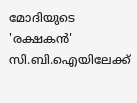മോദിയുടെ 'രക്ഷകന്‍' സി.ബി.ഐയിലേക്ക്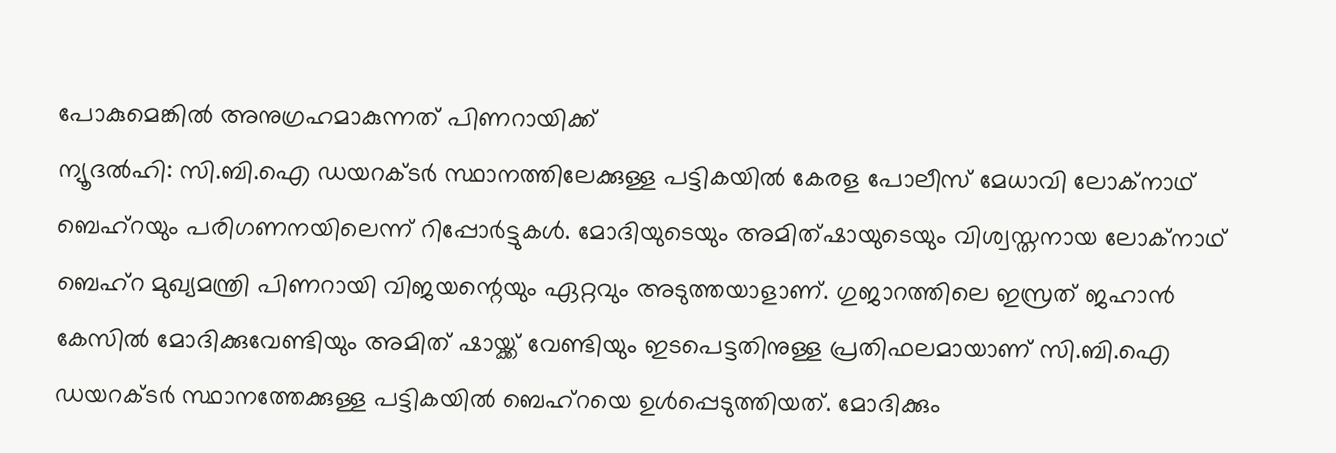പോകുമെങ്കില്‍ അനുഗ്രഹമാകുന്നത് പിണറായിക്ക്
ന്യൂദല്‍ഹി: സി.ബി.ഐ ഡയറക്ടര്‍ സ്ഥാനത്തിലേക്കുള്ള പട്ടികയില്‍ കേരള പോലീസ് മേധാവി ലോക്‌നാഥ് ബെഹ്‌റയും പരിഗണനയിലെന്ന് റിപ്പോര്‍ട്ടുകള്‍. മോദിയുടെയും അമിത്ഷായുടെയും വിശ്വസ്തനായ ലോക്‌നാഥ് ബെഹ്‌റ മുഖ്യമന്ത്രി പിണറായി വിജയന്റെയും ഏറ്റവും അടുത്തയാളാണ്. ഗുജാറത്തിലെ ഇസ്രത് ജഹാന്‍ കേസില്‍ മോദിക്കുവേണ്ടിയും അമിത് ഷായ്ക്ക് വേണ്ടിയും ഇടപെട്ടതിനുള്ള പ്രതിഫലമായാണ് സി.ബി.ഐ ഡയറക്ടര്‍ സ്ഥാനത്തേക്കുള്ള പട്ടികയില്‍ ബെഹ്‌റയെ ഉള്‍പ്പെടുത്തിയത്. മോദിക്കും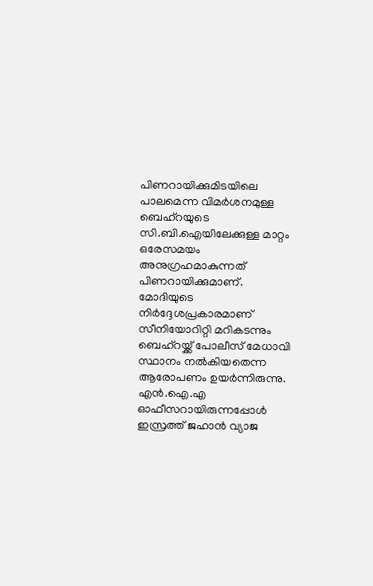പിണറായിക്കുമിടയിലെ പാലമെന്ന വിമര്‍ശനമുള്ള ബെഹ്‌റയുടെ സി.ബി.ഐയിലേക്കുള്ള മാറ്റം ഒരേസമയം അനുഗ്രഹമാകുന്നത് പിണറായിക്കുമാണ്. മോദിയുടെ നിര്‍ദ്ദേശപ്രകാരമാണ് സീനിയോറിറ്റി മറികടന്നും ബെഹ്‌റയ്ക്ക് പോലീസ് മേധാവി സ്ഥാനം നല്‍കിയതെന്ന ആരോപണം ഉയര്‍ന്നിരുന്നു. എന്‍.ഐ.എ ഓഫീസറായിരുന്നപ്പോള്‍ ഇസ്രത്ത് ജഹാന്‍ വ്യാജ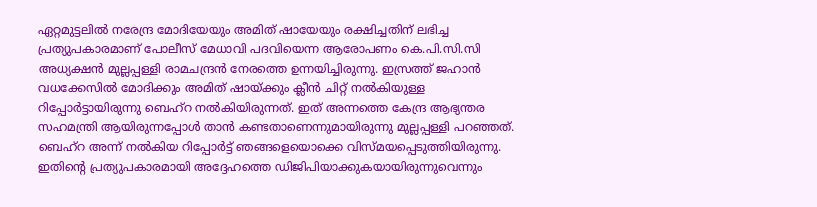ഏറ്റമുട്ടലില്‍ നരേന്ദ്ര മോദിയേയും അമിത് ഷായേയും രക്ഷിച്ചതിന് ലഭിച്ച പ്രത്യുപകാരമാണ് പോലീസ് മേധാവി പദവിയെന്ന ആരോപണം കെ.പി.സി.സി അധ്യക്ഷന്‍ മുല്ലപ്പള്ളി രാമചന്ദ്രന്‍ നേരത്തെ ഉന്നയിച്ചിരുന്നു. ഇസ്രത്ത് ജഹാന്‍ വധക്കേസില്‍ മോദിക്കും അമിത് ഷായ്ക്കും ക്ലീന്‍ ചിറ്റ് നല്‍കിയുള്ള റിപ്പോര്‍ട്ടായിരുന്നു ബെഹ്‌റ നല്‍കിയിരുന്നത്. ഇത് അന്നത്തെ കേന്ദ്ര ആഭ്യന്തര സഹമന്ത്രി ആയിരുന്നപ്പോള്‍ താന്‍ കണ്ടതാണെന്നുമായിരുന്നു മുല്ലപ്പള്ളി പറഞ്ഞത്. ബെഹ്‌റ അന്ന് നല്‍കിയ റിപ്പോര്‍ട്ട് ഞങ്ങളെയൊക്കെ വിസ്മയപ്പെടുത്തിയിരുന്നു. ഇതിന്റെ പ്രത്യുപകാരമായി അദ്ദേഹത്തെ ഡിജിപിയാക്കുകയായിരുന്നുവെന്നും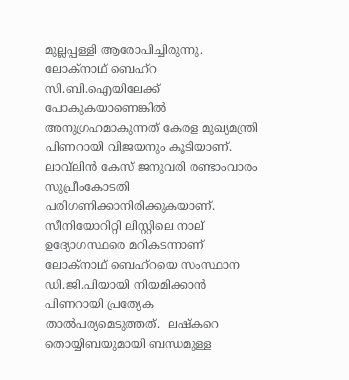മുല്ലപ്പള്ളി ആരോപിച്ചിരുന്നു. ലോക്‌നാഥ് ബെഹ്‌റ സി.ബി.ഐയിലേക്ക് പോകുകയാണെങ്കില്‍ അനുഗ്രഹമാകുന്നത് കേരള മുഖ്യമന്ത്രി പിണറായി വിജയനും കൂടിയാണ്. ലാവ്‌ലിന്‍ കേസ് ജനുവരി രണ്ടാംവാരം സുപ്രീംകോടതി പരിഗണിക്കാനിരിക്കുകയാണ്. സീനിയോറിറ്റി ലിസ്റ്റിലെ നാല് ഉദ്യോഗസ്ഥരെ മറികടന്നാണ് ലോക്‌നാഥ് ബെഹ്‌റയെ സംസ്ഥാന ഡി.ജി.പിയായി നിയമിക്കാന്‍ പിണറായി പ്രത്യേക താല്‍പര്യമെടുത്തത്.  ലഷ്‌കറെ തൊയ്യിബയുമായി ബന്ധമുള്ള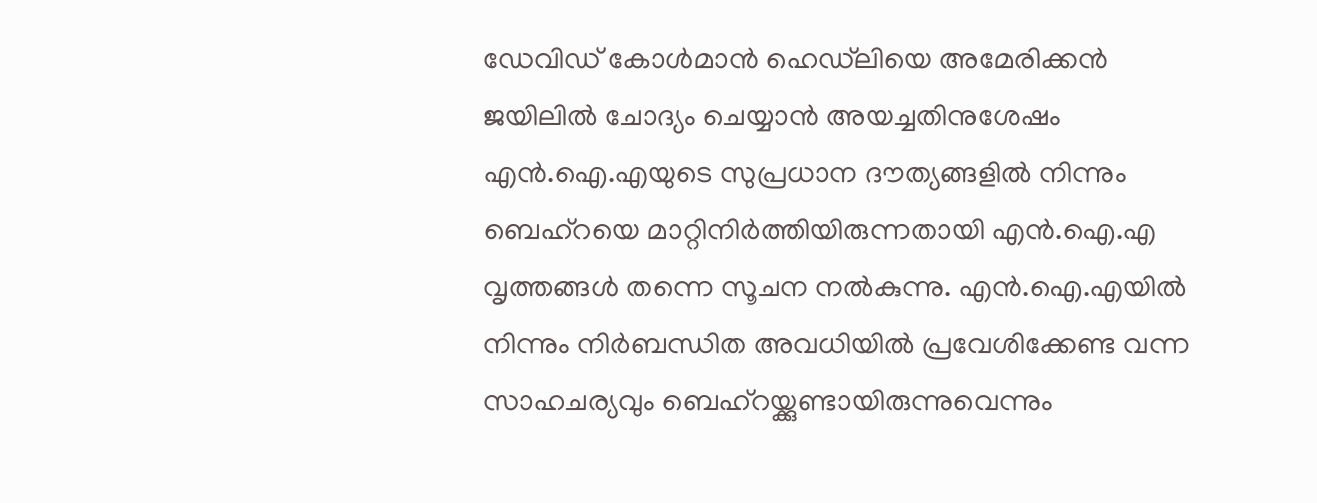ഡേവിഡ് കോള്‍മാന്‍ ഹെഡ്‌ലിയെ അമേരിക്കന്‍ ജയിലില്‍ ചോദ്യം ചെയ്യാന്‍ അയച്ചതിനുശേഷം എന്‍.ഐ.എയുടെ സുപ്രധാന ദൗത്യങ്ങളില്‍ നിന്നും ബെഹ്‌റയെ മാറ്റിനിര്‍ത്തിയിരുന്നതായി എന്‍.ഐ.എ വൃത്തങ്ങള്‍ തന്നെ സൂചന നല്‍കുന്നു. എന്‍.ഐ.എയില്‍ നിന്നും നിര്‍ബന്ധിത അവധിയില്‍ പ്രവേശിക്കേണ്ട വന്ന സാഹചര്യവും ബെഹ്‌റയ്ക്കുണ്ടായിരുന്നുവെന്നും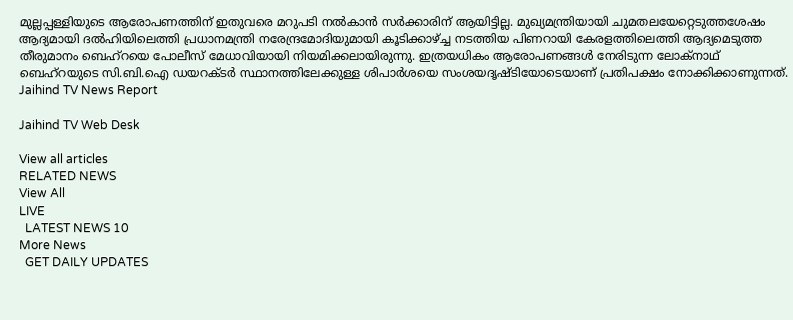മുല്ലപ്പള്ളിയുടെ ആരോപണത്തിന് ഇതുവരെ മറുപടി നല്‍കാന്‍ സര്‍ക്കാരിന് ആയിട്ടില്ല. മുഖ്യമന്ത്രിയായി ചുമതലയേറ്റെടുത്തശേഷം ആദ്യമായി ദല്‍ഹിയിലെത്തി പ്രധാനമന്ത്രി നരേന്ദ്രമോദിയുമായി കൂടിക്കാഴ്ച്ച നടത്തിയ പിണറായി കേരളത്തിലെത്തി ആദ്യമെടുത്ത തീരുമാനം ബെഹ്‌റയെ പോലീസ് മേധാവിയായി നിയമിക്കലായിരുന്നു. ഇത്രയധികം ആരോപണങ്ങള്‍ നേരിടുന്ന ലോക്‌നാഥ് ബെഹ്‌റയുടെ സി.ബി.ഐ ഡയറക്ടര്‍ സ്ഥാനത്തിലേക്കുള്ള ശിപാര്‍ശയെ സംശയദൃഷ്ടിയോടെയാണ് പ്രതിപക്ഷം നോക്കിക്കാണുന്നത്.
Jaihind TV News Report

Jaihind TV Web Desk

View all articles
RELATED NEWS
View All
LIVE
  LATEST NEWS 10
More News
  GET DAILY UPDATES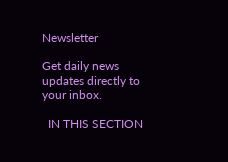Newsletter

Get daily news updates directly to your inbox.

  IN THIS SECTION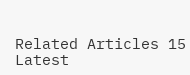Related Articles 15
Latest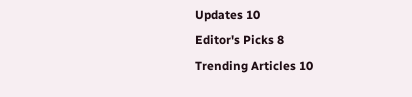Updates 10
Editor's Picks 8
Trending Articles 10